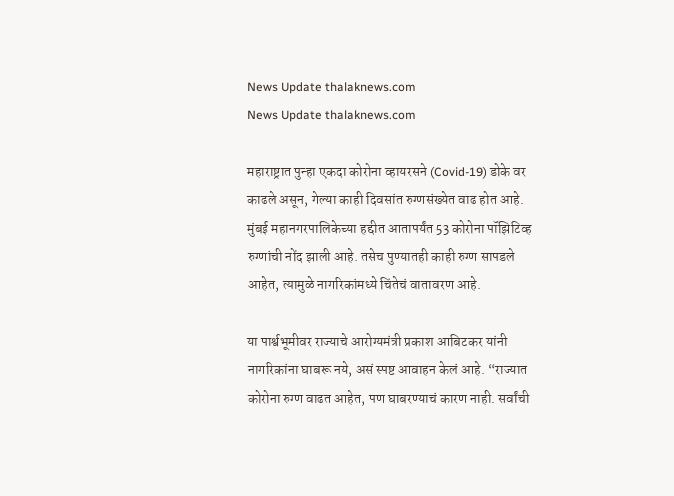News Update thalaknews.com
News Update thalaknews.com

महाराष्ट्रात पुन्हा एकदा कोरोना व्हायरसने (Covid-19) डोके वर काढले असून, गेल्या काही दिवसांत रुग्णसंख्येत वाढ होत आहे. मुंबई महानगरपालिकेच्या हद्दीत आतापर्यंत 53 कोरोना पॉझिटिव्ह रुग्णांची नोंद झाली आहे. तसेच पुण्यातही काही रुग्ण सापडले आहेत, त्यामुळे नागरिकांमध्ये चिंतेचं वातावरण आहे.

या पार्श्वभूमीवर राज्याचे आरोग्यमंत्री प्रकाश आबिटकर यांनी नागरिकांना घाबरू नये, असं स्पष्ट आवाहन केलं आहे. “राज्यात कोरोना रुग्ण वाढत आहेत, पण घाबरण्याचं कारण नाही. सर्वांची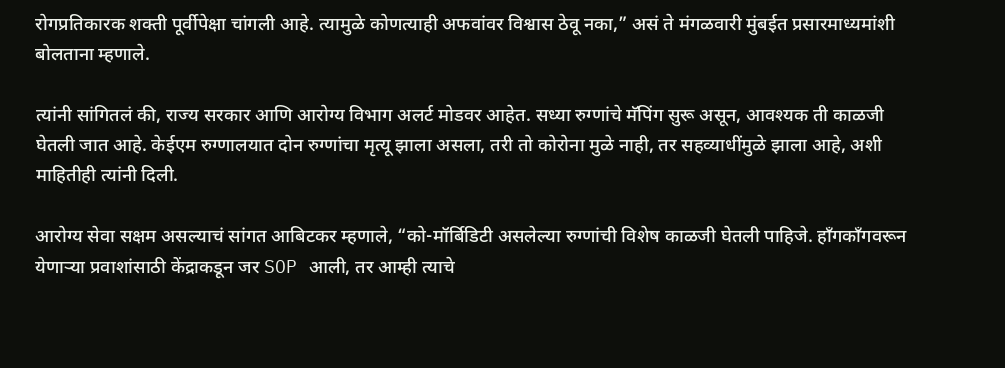रोगप्रतिकारक शक्ती पूर्वीपेक्षा चांगली आहे. त्यामुळे कोणत्याही अफवांवर विश्वास ठेवू नका,” असं ते मंगळवारी मुंबईत प्रसारमाध्यमांशी बोलताना म्हणाले.

त्यांनी सांगितलं की, राज्य सरकार आणि आरोग्य विभाग अलर्ट मोडवर आहेत. सध्या रुग्णांचे मॅपिंग सुरू असून, आवश्यक ती काळजी घेतली जात आहे. केईएम रुग्णालयात दोन रुग्णांचा मृत्यू झाला असला, तरी तो कोरोना मुळे नाही, तर सहव्याधींमुळे झाला आहे, अशी माहितीही त्यांनी दिली.

आरोग्य सेवा सक्षम असल्याचं सांगत आबिटकर म्हणाले, “को-मॉर्बिडिटी असलेल्या रुग्णांची विशेष काळजी घेतली पाहिजे. हाँगकाँगवरून येणाऱ्या प्रवाशांसाठी केंद्राकडून जर SOP आली, तर आम्ही त्याचे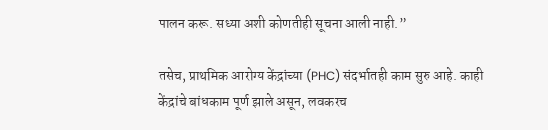पालन करू. सध्या अशी कोणतीही सूचना आली नाही.”

तसेच, प्राथमिक आरोग्य केंद्रांच्या (PHC) संदर्भातही काम सुरु आहे. काही केंद्रांचे बांधकाम पूर्ण झाले असून, लवकरच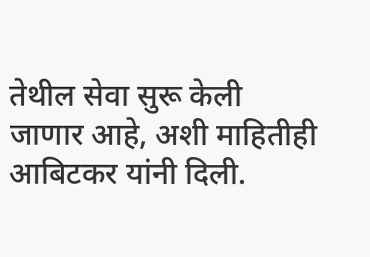तेथील सेवा सुरू केली जाणार आहे, अशी माहितीही आबिटकर यांनी दिली.